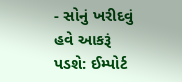- સોનું ખરીદવું હવે આકરૂં પડશે: ઈમ્પોર્ટ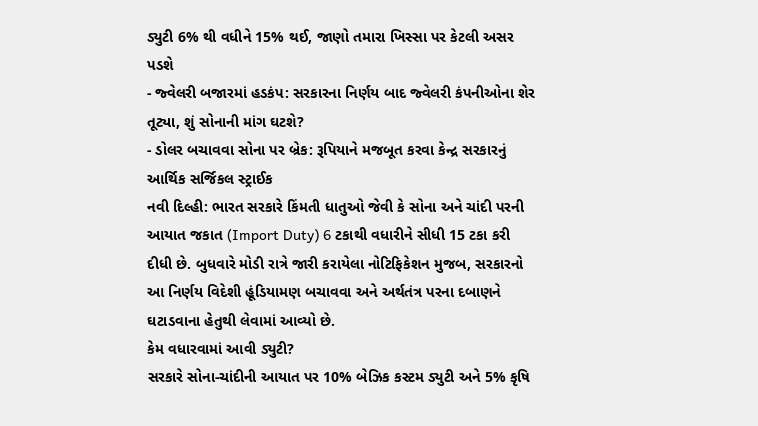ડ્યુટી 6% થી વધીને 15% થઈ, જાણો તમારા ખિસ્સા પર કેટલી અસર પડશે
- જ્વેલરી બજારમાં હડકંપ: સરકારના નિર્ણય બાદ જ્વેલરી કંપનીઓના શેર તૂટ્યા, શું સોનાની માંગ ઘટશે?
- ડોલર બચાવવા સોના પર બ્રેક: રૂપિયાને મજબૂત કરવા કેન્દ્ર સરકારનું આર્થિક સર્જિકલ સ્ટ્રાઈક
નવી દિલ્હી: ભારત સરકારે કિંમતી ધાતુઓ જેવી કે સોના અને ચાંદી પરની આયાત જકાત (Import Duty) 6 ટકાથી વધારીને સીધી 15 ટકા કરી દીધી છે. બુધવારે મોડી રાત્રે જારી કરાયેલા નોટિફિકેશન મુજબ, સરકારનો આ નિર્ણય વિદેશી હૂંડિયામણ બચાવવા અને અર્થતંત્ર પરના દબાણને ઘટાડવાના હેતુથી લેવામાં આવ્યો છે.
કેમ વધારવામાં આવી ડ્યુટી?
સરકારે સોના-ચાંદીની આયાત પર 10% બેઝિક કસ્ટમ ડ્યુટી અને 5% કૃષિ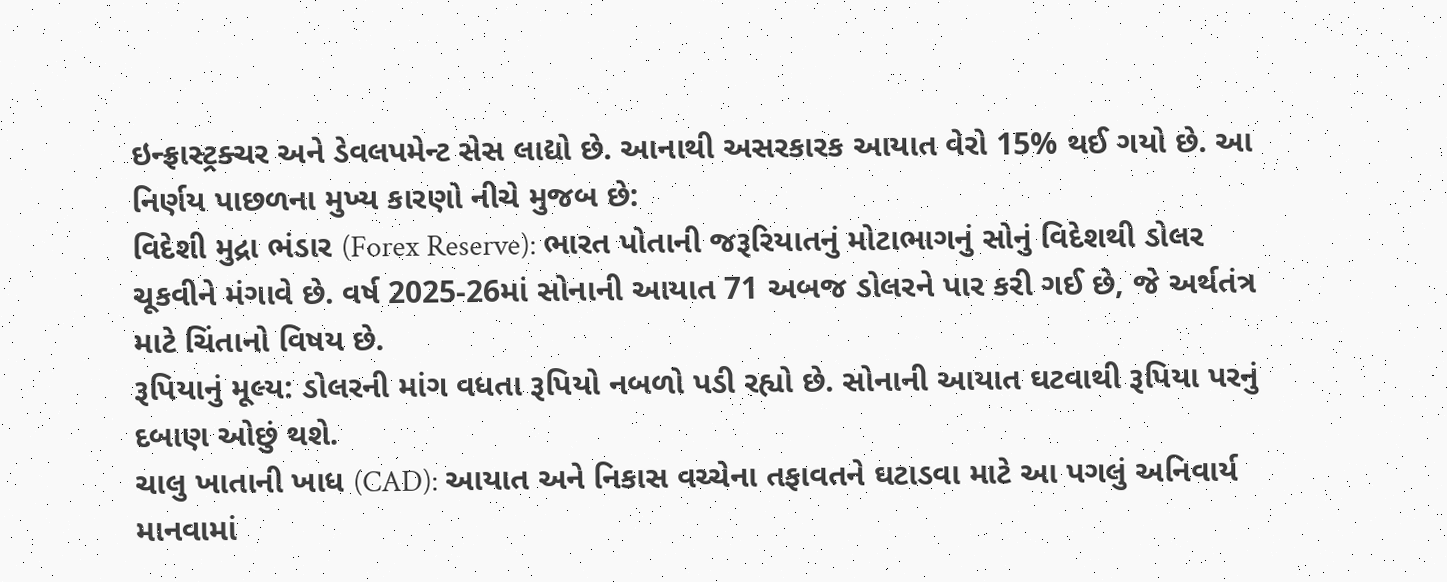ઇન્ફ્રાસ્ટ્રક્ચર અને ડેવલપમેન્ટ સેસ લાદ્યો છે. આનાથી અસરકારક આયાત વેરો 15% થઈ ગયો છે. આ નિર્ણય પાછળના મુખ્ય કારણો નીચે મુજબ છે:
વિદેશી મુદ્રા ભંડાર (Forex Reserve): ભારત પોતાની જરૂરિયાતનું મોટાભાગનું સોનું વિદેશથી ડોલર ચૂકવીને મંગાવે છે. વર્ષ 2025-26માં સોનાની આયાત 71 અબજ ડોલરને પાર કરી ગઈ છે, જે અર્થતંત્ર માટે ચિંતાનો વિષય છે.
રૂપિયાનું મૂલ્ય: ડોલરની માંગ વધતા રૂપિયો નબળો પડી રહ્યો છે. સોનાની આયાત ઘટવાથી રૂપિયા પરનું દબાણ ઓછું થશે.
ચાલુ ખાતાની ખાધ (CAD): આયાત અને નિકાસ વચ્ચેના તફાવતને ઘટાડવા માટે આ પગલું અનિવાર્ય માનવામાં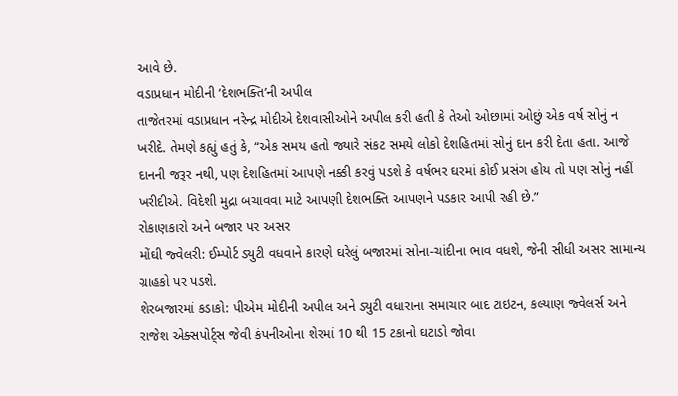આવે છે.
વડાપ્રધાન મોદીની ‘દેશભક્તિ’ની અપીલ
તાજેતરમાં વડાપ્રધાન નરેન્દ્ર મોદીએ દેશવાસીઓને અપીલ કરી હતી કે તેઓ ઓછામાં ઓછું એક વર્ષ સોનું ન ખરીદે. તેમણે કહ્યું હતું કે, “એક સમય હતો જ્યારે સંકટ સમયે લોકો દેશહિતમાં સોનું દાન કરી દેતા હતા. આજે દાનની જરૂર નથી, પણ દેશહિતમાં આપણે નક્કી કરવું પડશે કે વર્ષભર ઘરમાં કોઈ પ્રસંગ હોય તો પણ સોનું નહીં ખરીદીએ. વિદેશી મુદ્રા બચાવવા માટે આપણી દેશભક્તિ આપણને પડકાર આપી રહી છે.”
રોકાણકારો અને બજાર પર અસર
મોંઘી જ્વેલરી: ઈમ્પોર્ટ ડ્યુટી વધવાને કારણે ઘરેલું બજારમાં સોના-ચાંદીના ભાવ વધશે, જેની સીધી અસર સામાન્ય ગ્રાહકો પર પડશે.
શેરબજારમાં કડાકો: પીએમ મોદીની અપીલ અને ડ્યુટી વધારાના સમાચાર બાદ ટાઇટન, કલ્યાણ જ્વેલર્સ અને રાજેશ એક્સપોર્ટ્સ જેવી કંપનીઓના શેરમાં 10 થી 15 ટકાનો ઘટાડો જોવા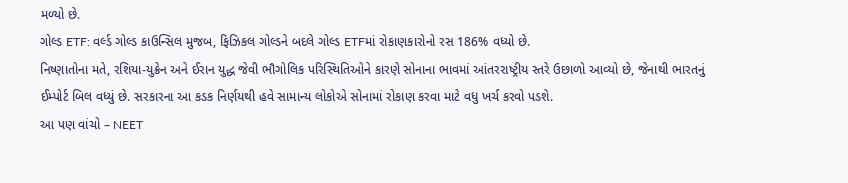મળ્યો છે.
ગોલ્ડ ETF: વર્લ્ડ ગોલ્ડ કાઉન્સિલ મુજબ, ફિઝિકલ ગોલ્ડને બદલે ગોલ્ડ ETFમાં રોકાણકારોનો રસ 186% વધ્યો છે.
નિષ્ણાતોના મતે, રશિયા-યુક્રેન અને ઈરાન યુદ્ધ જેવી ભૌગોલિક પરિસ્થિતિઓને કારણે સોનાના ભાવમાં આંતરરાષ્ટ્રીય સ્તરે ઉછાળો આવ્યો છે, જેનાથી ભારતનું ઈમ્પોર્ટ બિલ વધ્યું છે. સરકારના આ કડક નિર્ણયથી હવે સામાન્ય લોકોએ સોનામાં રોકાણ કરવા માટે વધુ ખર્ચ કરવો પડશે.
આ પણ વાંચો – NEET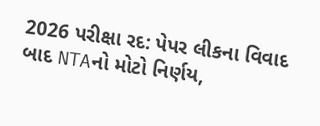2026 પરીક્ષા રદ: પેપર લીકના વિવાદ બાદ NTAનો મોટો નિર્ણય,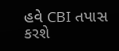હવે CBI તપાસ કરશે